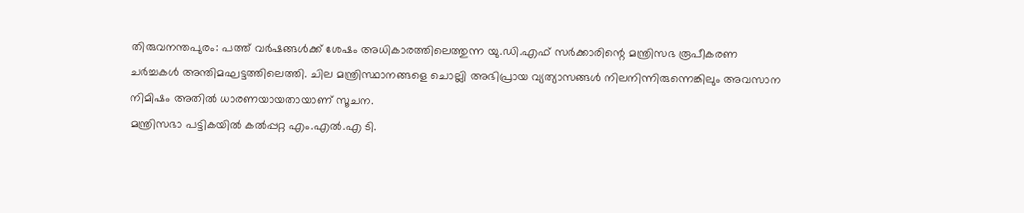തിരുവനന്തപുരം: പത്ത് വർഷങ്ങൾക്ക് ശേഷം അധികാരത്തിലെത്തുന്ന യു.ഡി.എഫ് സർക്കാരിന്റെ മന്ത്രിസഭ രൂപീകരണ ചർച്ചകൾ അന്തിമഘട്ടത്തിലെത്തി. ചില മന്ത്രിസ്ഥാനങ്ങളെ ചൊല്ലി അഭിപ്രായ വ്യത്യാസങ്ങൾ നിലനിന്നിരുന്നെങ്കിലും അവസാന നിമിഷം അതിൽ ധാരണയായതായാണ് സൂചന.
മന്ത്രിസഭാ പട്ടികയിൽ കൽപ്പറ്റ എം.എൽ.എ ടി.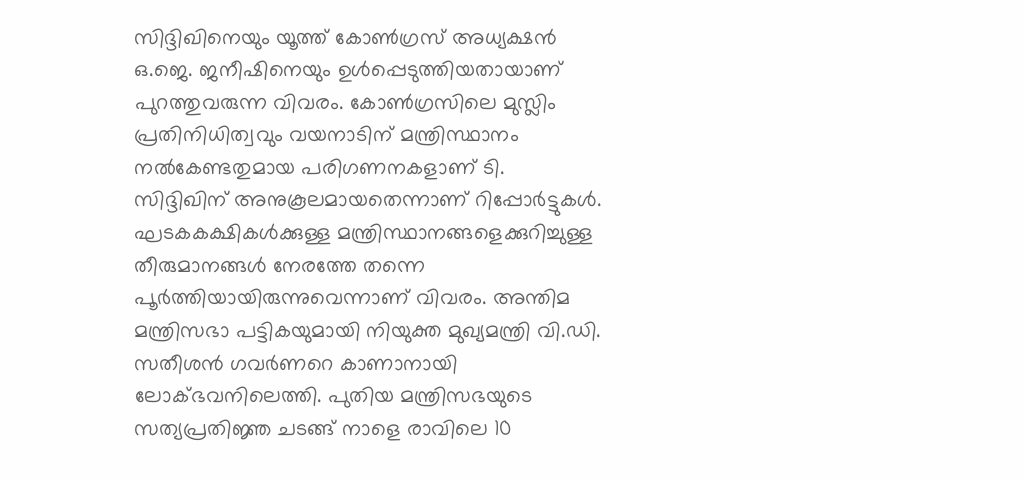സിദ്ദിഖിനെയും യൂത്ത് കോൺഗ്രസ് അധ്യക്ഷൻ ഒ.ജെ. ജനീഷിനെയും ഉൾപ്പെടുത്തിയതായാണ് പുറത്തുവരുന്ന വിവരം. കോൺഗ്രസിലെ മുസ്ലിം പ്രതിനിധിത്വവും വയനാടിന് മന്ത്രിസ്ഥാനം നൽകേണ്ടതുമായ പരിഗണനകളാണ് ടി. സിദ്ദിഖിന് അനുകൂലമായതെന്നാണ് റിപ്പോർട്ടുകൾ.
ഘടകകക്ഷികൾക്കുള്ള മന്ത്രിസ്ഥാനങ്ങളെക്കുറിച്ചുള്ള തീരുമാനങ്ങൾ നേരത്തേ തന്നെ പൂർത്തിയായിരുന്നുവെന്നാണ് വിവരം. അന്തിമ മന്ത്രിസഭാ പട്ടികയുമായി നിയുക്ത മുഖ്യമന്ത്രി വി.ഡി. സതീശൻ ഗവർണറെ കാണാനായി ലോക്ഭവനിലെത്തി. പുതിയ മന്ത്രിസഭയുടെ സത്യപ്രതിജ്ഞ ചടങ്ങ് നാളെ രാവിലെ 10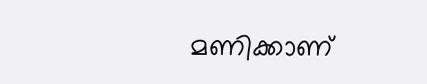മണിക്കാണ്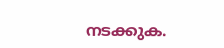നടക്കുക.